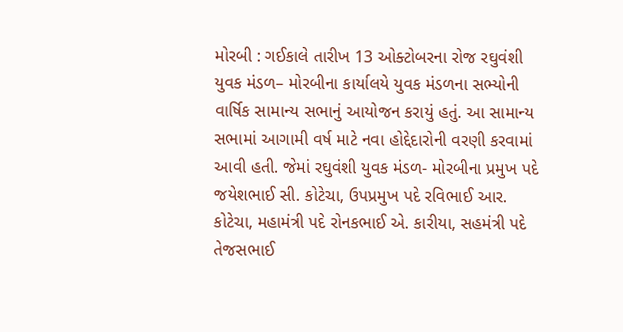મોરબી : ગઈકાલે તારીખ 13 ઓક્ટોબરના રોજ રઘુવંશી યુવક મંડળ– મોરબીના કાર્યાલયે યુવક મંડળના સભ્યોની વાર્ષિક સામાન્ય સભાનું આયોજન કરાયું હતું. આ સામાન્ય સભામાં આગામી વર્ષ માટે નવા હોદ્દેદારોની વરણી કરવામાં આવી હતી. જેમાં રઘુવંશી યુવક મંડળ- મોરબીના પ્રમુખ પદે જયેશભાઈ સી. કોટેચા, ઉપપ્રમુખ પદે રવિભાઈ આર. કોટેચા, મહામંત્રી પદે રોનકભાઈ એ. કારીયા, સહમંત્રી પદે તેજસભાઈ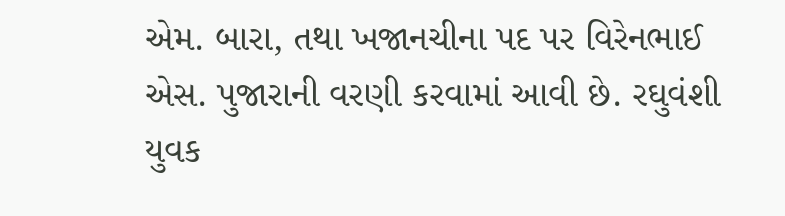એમ. બારા, તથા ખજાનચીના પદ પર વિરેનભાઈ એસ. પુજારાની વરણી કરવામાં આવી છે. રઘુવંશી યુવક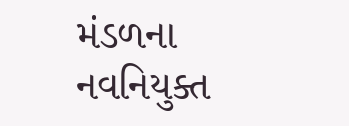મંડળના નવનિયુક્ત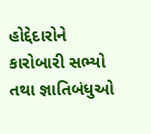હોદ્દેદારોને કારોબારી સભ્યો તથા જ્ઞાતિબંધુઓ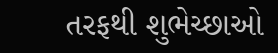તરફથી શુભેચ્છાઓ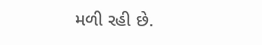મળી રહી છે.